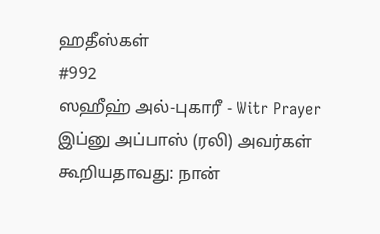ஹதீஸ்கள்
#992
ஸஹீஹ் அல்-புகாரீ - Witr Prayer
இப்னு அப்பாஸ் (ரலி) அவர்கள் கூறியதாவது: நான்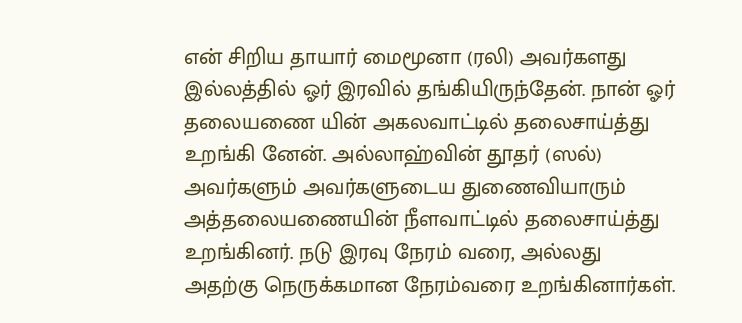என் சிறிய தாயார் மைமூனா (ரலி) அவர்களது இல்லத்தில் ஓர் இரவில் தங்கியிருந்தேன். நான் ஓர் தலையணை யின் அகலவாட்டில் தலைசாய்த்து உறங்கி னேன். அல்லாஹ்வின் தூதர் (ஸல்) அவர்களும் அவர்களுடைய துணைவியாரும் அத்தலையணையின் நீளவாட்டில் தலைசாய்த்து உறங்கினர். நடு இரவு நேரம் வரை, அல்லது அதற்கு நெருக்கமான நேரம்வரை உறங்கினார்கள்.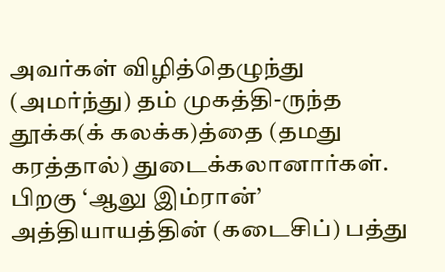அவர்கள் விழித்தெழுந்து (அமர்ந்து) தம் முகத்தி-ருந்த தூக்க(க் கலக்க)த்தை (தமது கரத்தால்) துடைக்கலானார்கள். பிறகு ‘ஆலு இம்ரான்’ அத்தியாயத்தின் (கடைசிப்) பத்து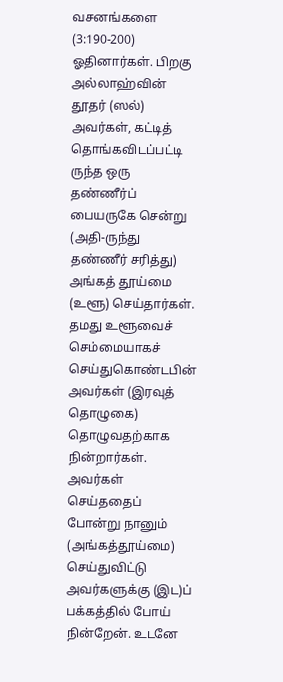வசனங்களை (3:190-200) ஓதினார்கள். பிறகு அல்லாஹ்வின் தூதர் (ஸல்) அவர்கள், கட்டித் தொங்கவிடப்பட்டி ருந்த ஒரு தண்ணீர்ப் பையருகே சென்று (அதி-ருந்து தண்ணீர் சரித்து) அங்கத் தூய்மை (உளூ) செய்தார்கள். தமது உளூவைச் செம்மையாகச் செய்துகொண்டபின் அவர்கள் (இரவுத் தொழுகை) தொழுவதற்காக நின்றார்கள். அவர்கள் செய்ததைப் போன்று நானும் (அங்கத்தூய்மை) செய்துவிட்டு அவர்களுக்கு (இட)ப் பக்கத்தில் போய் நின்றேன். உடனே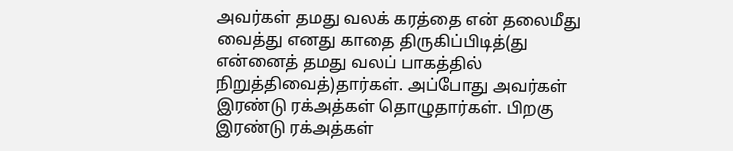அவர்கள் தமது வலக் கரத்தை என் தலைமீது வைத்து எனது காதை திருகிப்பிடித்(து என்னைத் தமது வலப் பாகத்தில் நிறுத்திவைத்)தார்கள். அப்போது அவர்கள் இரண்டு ரக்அத்கள் தொழுதார்கள். பிறகு இரண்டு ரக்அத்கள்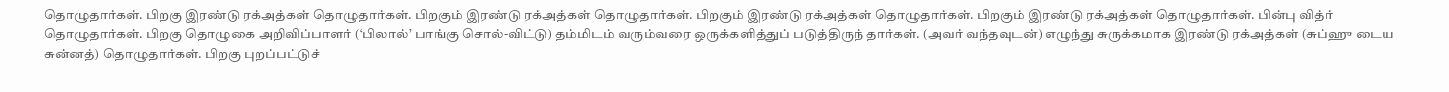தொழுதார்கள். பிறகு இரண்டு ரக்அத்கள் தொழுதார்கள். பிறகும் இரண்டு ரக்அத்கள் தொழுதார்கள். பிறகும் இரண்டு ரக்அத்கள் தொழுதார்கள். பிறகும் இரண்டு ரக்அத்கள் தொழுதார்கள். பின்பு வித்ர் தொழுதார்கள். பிறகு தொழுகை அறிவிப்பாளர் (‘பிலால்’ பாங்கு சொல்-விட்டு) தம்மிடம் வரும்வரை ஒருக்களித்துப் படுத்திருந் தார்கள். (அவர் வந்தவுடன்) எழுந்து சுருக்கமாக இரண்டு ரக்அத்கள் (சுப்ஹு டைய சுன்னத்) தொழுதார்கள். பிறகு புறப்பட்டுச்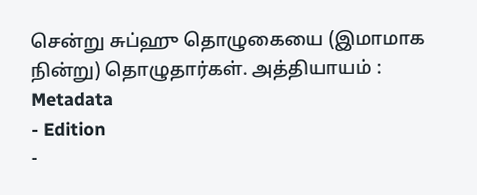சென்று சுப்ஹு தொழுகையை (இமாமாக நின்று) தொழுதார்கள். அத்தியாயம் :
Metadata
- Edition
-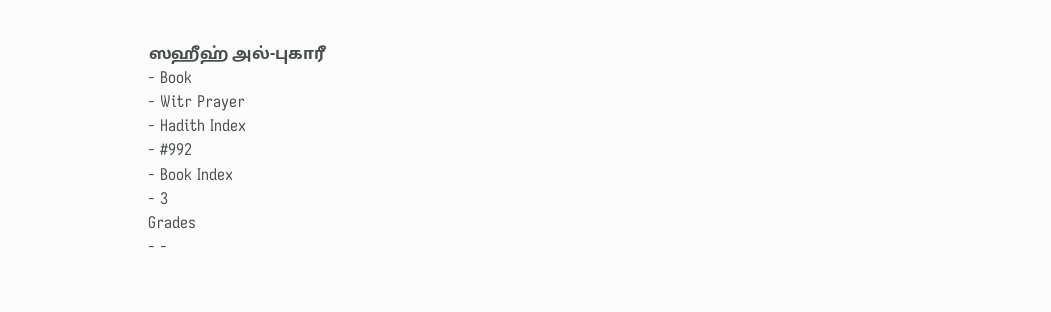ஸஹீஹ் அல்-புகாரீ
- Book
- Witr Prayer
- Hadith Index
- #992
- Book Index
- 3
Grades
- -